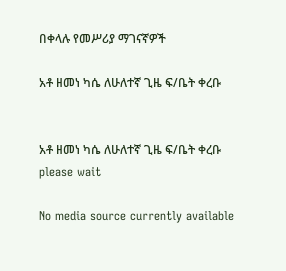በቀላሉ የመሥሪያ ማገናኛዎች

አቶ ዘመነ ካሴ ለሁለተኛ ጊዜ ፍ/ቤት ቀረቡ


አቶ ዘመነ ካሴ ለሁለተኛ ጊዜ ፍ/ቤት ቀረቡ
please wait

No media source currently available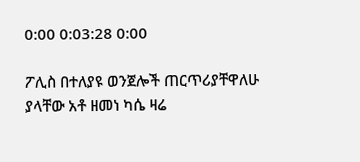0:00 0:03:28 0:00

ፖሊስ በተለያዩ ወንጀሎች ጠርጥሪያቸዋለሁ ያላቸው አቶ ዘመነ ካሴ ዛሬ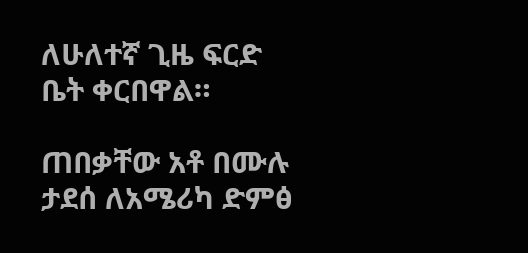ለሁለተኛ ጊዜ ፍርድ ቤት ቀርበዋል።

ጠበቃቸው አቶ በሙሉ ታደሰ ለአሜሪካ ድምፅ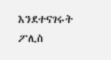እንደተናገሩት ፖሊስ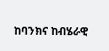ከባንክና ከብሄራዊ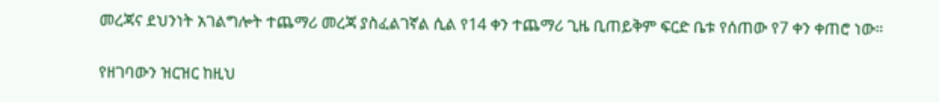መረጃና ደህንነት አገልግሎት ተጨማሪ መረጃ ያስፈልገኛል ሲል የ14 ቀን ተጨማሪ ጊዜ ቢጠይቅም ፍርድ ቤቱ የሰጠው የ7 ቀን ቀጠሮ ነው።

የዘገባውን ዝርዝር ከዚህ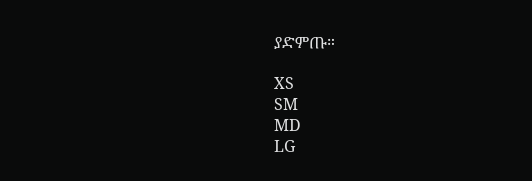ያድምጡ።

XS
SM
MD
LG